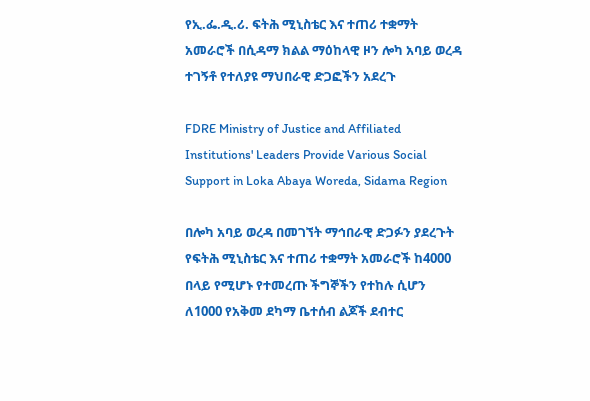የኢ.ፌ.ዲ.ሪ. ፍትሕ ሚኒስቴር እና ተጠሪ ተቋማት አመራሮች በሲዳማ ክልል ማዕከላዊ ዞን ሎካ አባይ ወረዳ ተገኝቶ የተለያዩ ማህበራዊ ድጋፎችን አደረጉ

FDRE Ministry of Justice and Affiliated Institutions' Leaders Provide Various Social Support in Loka Abaya Woreda, Sidama Region

በሎካ አባይ ወረዳ በመገኘት ማኅበራዊ ድጋፉን ያደረጉት የፍትሕ ሚኒስቴር እና ተጠሪ ተቋማት አመራሮች ከ4000 በላይ የሚሆኑ የተመረጡ ችግኞችን የተከሉ ሲሆን ለ1000 የአቅመ ደካማ ቤተሰብ ልጆች ደብተር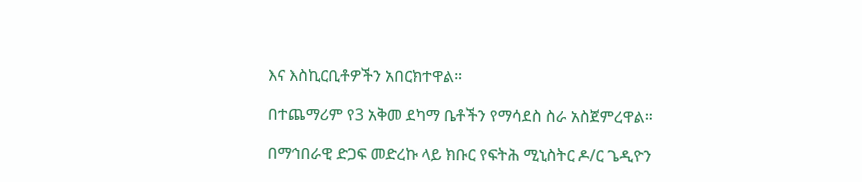እና እስኪርቢቶዎችን አበርክተዋል።

በተጨማሪም የ3 አቅመ ደካማ ቤቶችን የማሳደስ ስራ አስጀምረዋል።

በማኅበራዊ ድጋፍ መድረኩ ላይ ክቡር የፍትሕ ሚኒስትር ዶ/ር ጌዲዮን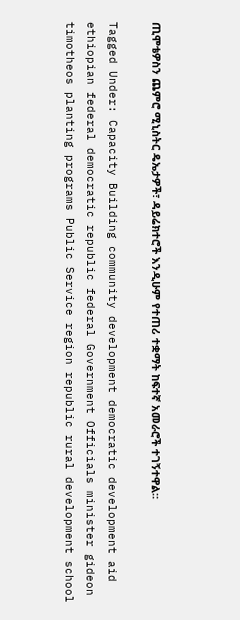ጢሞቴዎስን ጨምሮ ሚኒስትር ዴኤታዎች፣ ዳይሬክተሮች እንዲሁም የተጠሪ ተቋማት ከፍተኛ አመራሮች ተገኝተዋል።

Tagged Under: Capacity Building community development democratic development aid ethiopian federal democratic republic federal Government Officials minister gideon timotheos planting programs Public Service region republic rural development school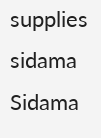supplies sidama Sidama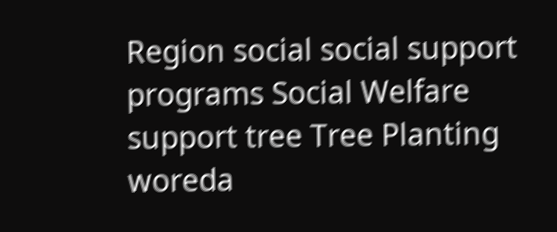Region social social support programs Social Welfare support tree Tree Planting woreda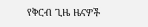የቅርብ ጊዜ ዜናዎች